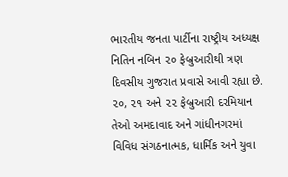ભારતીય જનતા પાર્ટીના રાષ્ટ્રીય અધ્યક્ષ નિતિન નબિન ૨૦ ફેબ્રુઆરીથી ત્રણ દિવસીય ગુજરાત પ્રવાસે આવી રહ્યા છે. ૨૦, ૨૧ અને ૨૨ ફેબ્રુઆરી દરમિયાન તેઓ અમદાવાદ અને ગાંધીનગરમાં વિવિધ સંગઠનાત્મક, ધાર્મિક અને યુવા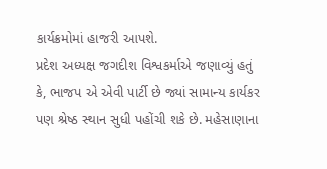કાર્યક્રમોમાં હાજરી આપશે.
પ્રદેશ અધ્યક્ષ જગદીશ વિશ્વકર્માએ જણાવ્યું હતું કે, ભાજપ એ એવી પાર્ટી છે જ્યાં સામાન્ય કાર્યકર પણ શ્રેષ્ઠ સ્થાન સુધી પહોંચી શકે છે. મહેસાણાના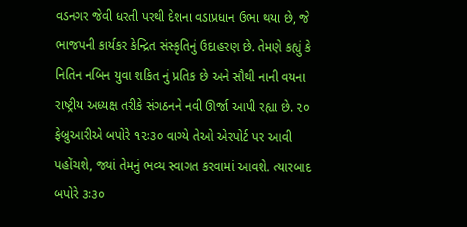વડનગર જેવી ધરતી પરથી દેશના વડાપ્રધાન ઉભા થયા છે, જે ભાજપની કાર્યકર કેન્દ્રિત સંસ્કૃતિનું ઉદાહરણ છે. તેમણે કહ્યું કે નિતિન નબિન યુવા શકિત નું પ્રતિક છે અને સૌથી નાની વયના રાષ્ટ્રીય અધ્યક્ષ તરીકે સંગઠનને નવી ઊર્જા આપી રહ્યા છે. ૨૦ ફેબ્રુઆરીએ બપોરે ૧૨ઃ૩૦ વાગ્યે તેઓ એરપોર્ટ પર આવી પહોંચશે, જ્યાં તેમનું ભવ્ય સ્વાગત કરવામાં આવશે. ત્યારબાદ બપોરે ૩ઃ૩૦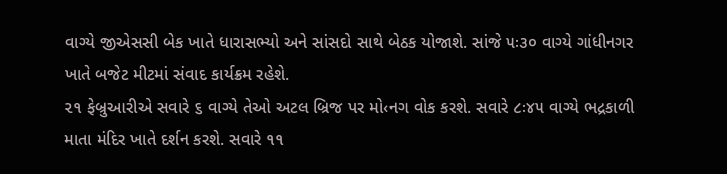વાગ્યે જીએસસી બેક ખાતે ધારાસભ્યો અને સાંસદો સાથે બેઠક યોજાશે. સાંજે ૫ઃ૩૦ વાગ્યે ગાંધીનગર ખાતે બજેટ મીટમાં સંવાદ કાર્યક્રમ રહેશે.
૨૧ ફેબ્રુઆરીએ સવારે ૬ વાગ્યે તેઓ અટલ બ્રિજ પર મો‹નગ વોક કરશે. સવારે ૮ઃ૪૫ વાગ્યે ભદ્રકાળી માતા મંદિર ખાતે દર્શન કરશે. સવારે ૧૧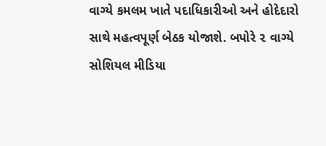વાગ્યે કમલમ ખાતે પદાધિકારીઓ અને હોદેદારો સાથે મહત્વપૂર્ણ બેઠક યોજાશે. બપોરે ૨ વાગ્યે સોશિયલ મીડિયા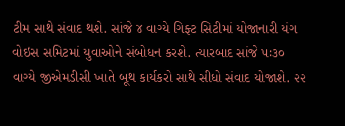ટીમ સાથે સંવાદ થશે. સાંજે ૪ વાગ્યે ગિફ્ટ સિટીમાં યોજાનારી યંગ વોઇસ સમિટમાં યુવાઓને સંબોધન કરશે. ત્યારબાદ સાંજે ૫ઃ૩૦ વાગ્યે જીએમડીસી ખાતે બૂથ કાર્યકરો સાથે સીધો સંવાદ યોજાશે. ૨૨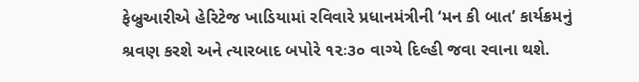ફેબ્રુઆરીએ હેરિટેજ ખાડિયામાં રવિવારે પ્રધાનમંત્રીની ‘મન કી બાત’ કાર્યક્રમનું શ્રવણ કરશે અને ત્યારબાદ બપોરે ૧૨ઃ૩૦ વાગ્યે દિલ્હી જવા રવાના થશે.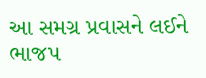આ સમગ્ર પ્રવાસને લઈને ભાજપ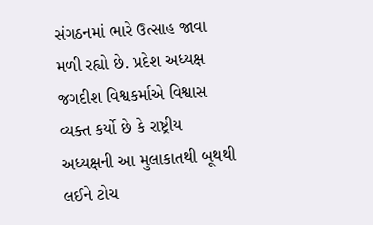સંગઠનમાં ભારે ઉત્સાહ જાવા મળી રહ્યો છે. પ્રદેશ અધ્યક્ષ જગદીશ વિશ્વકર્માએ વિશ્વાસ વ્યક્ત કર્યો છે કે રાષ્ટ્રીય અધ્યક્ષની આ મુલાકાતથી બૂથથી લઈને ટોચ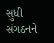સુધી સંગઠનને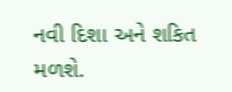નવી દિશા અને શકિત મળશે.